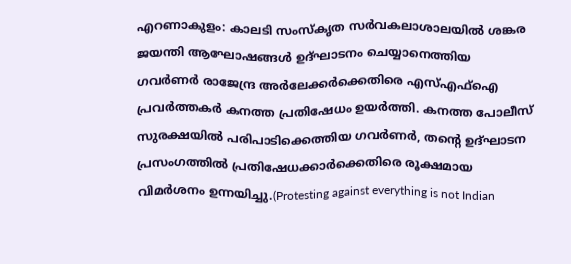എറണാകുളം: കാലടി സംസ്കൃത സർവകലാശാലയിൽ ശങ്കര ജയന്തി ആഘോഷങ്ങൾ ഉദ്ഘാടനം ചെയ്യാനെത്തിയ ഗവർണർ രാജേന്ദ്ര അർലേക്കർക്കെതിരെ എസ്എഫ്ഐ പ്രവർത്തകർ കനത്ത പ്രതിഷേധം ഉയർത്തി. കനത്ത പോലീസ് സുരക്ഷയിൽ പരിപാടിക്കെത്തിയ ഗവർണർ, തന്റെ ഉദ്ഘാടന പ്രസംഗത്തിൽ പ്രതിഷേധക്കാർക്കെതിരെ രൂക്ഷമായ വിമർശനം ഉന്നയിച്ചു.(Protesting against everything is not Indian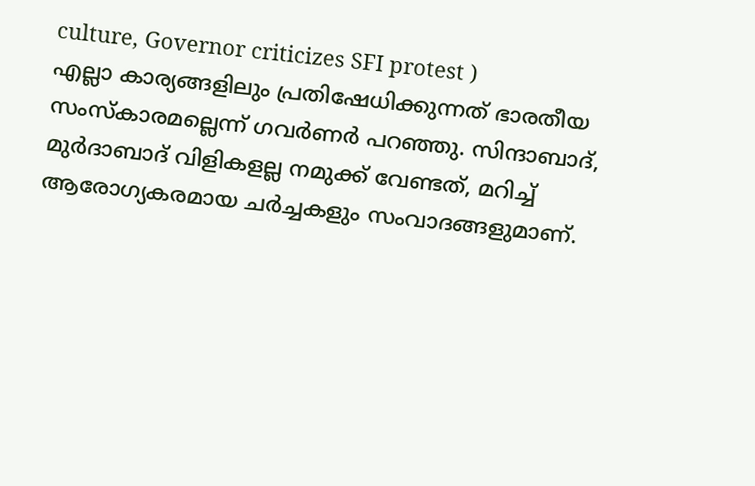culture, Governor criticizes SFI protest )
എല്ലാ കാര്യങ്ങളിലും പ്രതിഷേധിക്കുന്നത് ഭാരതീയ സംസ്കാരമല്ലെന്ന് ഗവർണർ പറഞ്ഞു. സിന്ദാബാദ്, മുർദാബാദ് വിളികളല്ല നമുക്ക് വേണ്ടത്, മറിച്ച് ആരോഗ്യകരമായ ചർച്ചകളും സംവാദങ്ങളുമാണ്.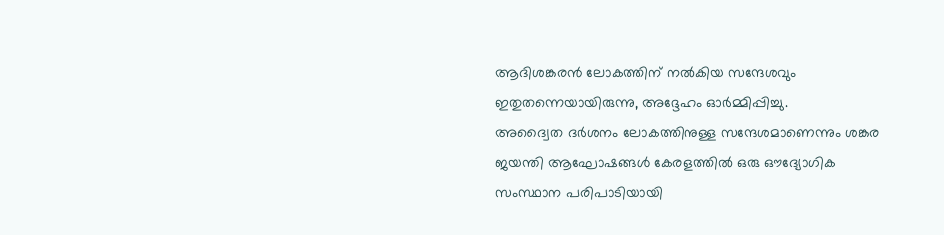ആദിശങ്കരൻ ലോകത്തിന് നൽകിയ സന്ദേശവും ഇതുതന്നെയായിരുന്നു, അദ്ദേഹം ഓർമ്മിപ്പിച്ചു.
അദ്വൈത ദർശനം ലോകത്തിനുള്ള സന്ദേശമാണെന്നും ശങ്കര ജയന്തി ആഘോഷങ്ങൾ കേരളത്തിൽ ഒരു ഔദ്യോഗിക സംസ്ഥാന പരിപാടിയായി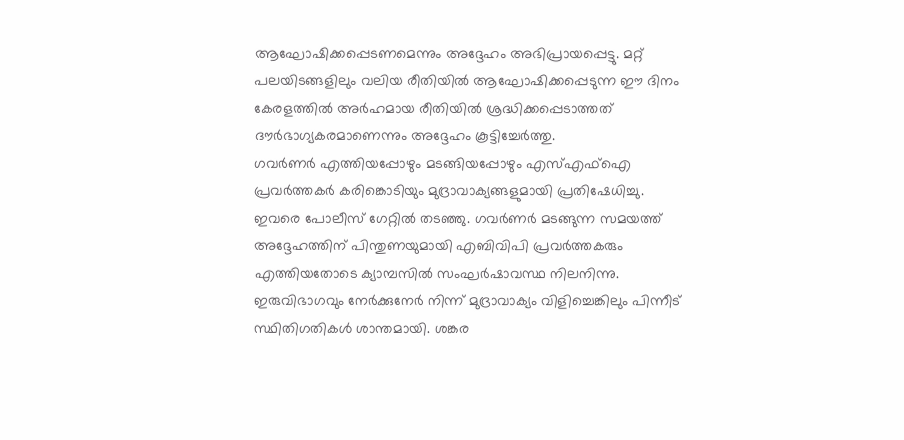ആഘോഷിക്കപ്പെടണമെന്നും അദ്ദേഹം അഭിപ്രായപ്പെട്ടു. മറ്റ് പലയിടങ്ങളിലും വലിയ രീതിയിൽ ആഘോഷിക്കപ്പെടുന്ന ഈ ദിനം കേരളത്തിൽ അർഹമായ രീതിയിൽ ശ്രദ്ധിക്കപ്പെടാത്തത് ദൗർഭാഗ്യകരമാണെന്നും അദ്ദേഹം കൂട്ടിച്ചേർത്തു.
ഗവർണർ എത്തിയപ്പോഴും മടങ്ങിയപ്പോഴും എസ്എഫ്ഐ പ്രവർത്തകർ കരിങ്കൊടിയും മുദ്രാവാക്യങ്ങളുമായി പ്രതിഷേധിച്ചു. ഇവരെ പോലീസ് ഗേറ്റിൽ തടഞ്ഞു. ഗവർണർ മടങ്ങുന്ന സമയത്ത് അദ്ദേഹത്തിന് പിന്തുണയുമായി എബിവിപി പ്രവർത്തകരും എത്തിയതോടെ ക്യാമ്പസിൽ സംഘർഷാവസ്ഥ നിലനിന്നു. ഇരുവിഭാഗവും നേർക്കുനേർ നിന്ന് മുദ്രാവാക്യം വിളിച്ചെങ്കിലും പിന്നീട് സ്ഥിതിഗതികൾ ശാന്തമായി. ശങ്കര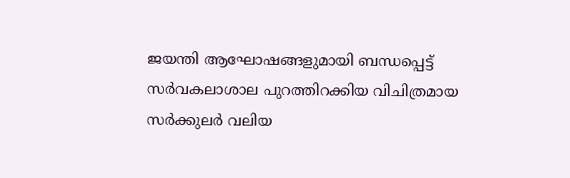ജയന്തി ആഘോഷങ്ങളുമായി ബന്ധപ്പെട്ട് സർവകലാശാല പുറത്തിറക്കിയ വിചിത്രമായ സർക്കുലർ വലിയ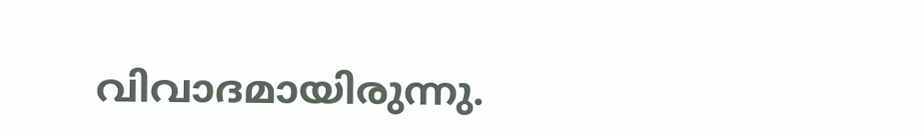വിവാദമായിരുന്നു.